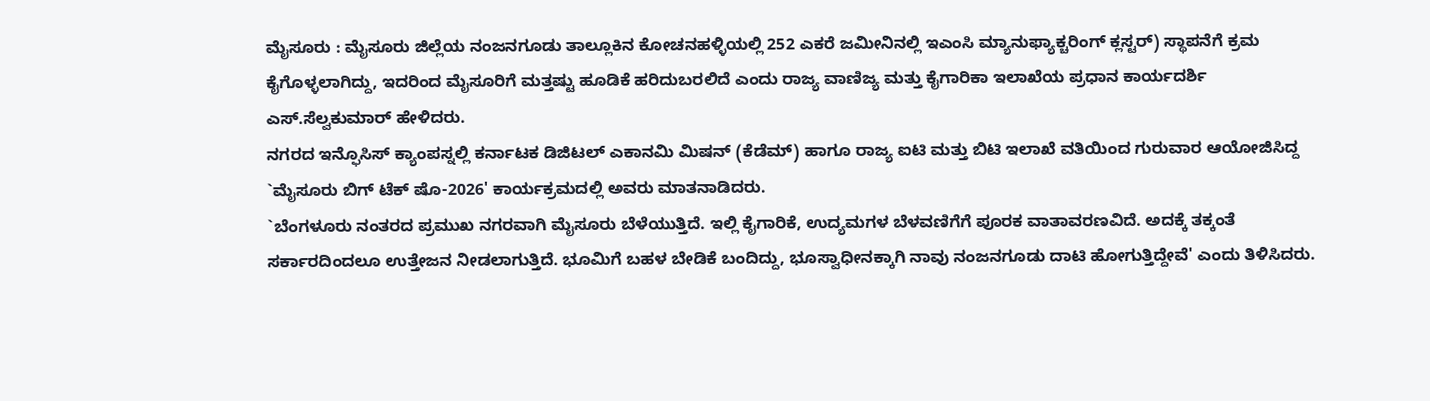ಮೈಸೂರು : ಮೈಸೂರು ಜಿಲ್ಲೆಯ ನಂಜನಗೂಡು ತಾಲ್ಲೂಕಿನ ಕೋಚನಹಳ್ಳಿಯಲ್ಲಿ 252 ಎಕರೆ ಜಮೀನಿನಲ್ಲಿ ಇಎಂಸಿ ಮ್ಯಾನುಫ್ಯಾಕ್ಚರಿಂಗ್ ಕ್ಲಸ್ಟರ್) ಸ್ಥಾಪನೆಗೆ ಕ್ರಮ ಕೈಗೊಳ್ಳಲಾಗಿದ್ದು, ಇದರಿಂದ ಮೈಸೂರಿಗೆ ಮತ್ತಷ್ಟು ಹೂಡಿಕೆ ಹರಿದುಬರಲಿದೆ ಎಂದು ರಾಜ್ಯ ವಾಣಿಜ್ಯ ಮತ್ತು ಕೈಗಾರಿಕಾ ಇಲಾಖೆಯ ಪ್ರಧಾನ ಕಾರ್ಯದರ್ಶಿ ಎಸ್.ಸೆಲ್ವಕುಮಾರ್ ಹೇಳಿದರು.
ನಗರದ ಇನ್ಫೊಸಿಸ್ ಕ್ಯಾಂಪಸ್ನಲ್ಲಿ ಕರ್ನಾಟಕ ಡಿಜಿಟಲ್ ಎಕಾನಮಿ ಮಿಷನ್ (ಕೆಡೆಮ್) ಹಾಗೂ ರಾಜ್ಯ ಐಟಿ ಮತ್ತು ಬಿಟಿ ಇಲಾಖೆ ವತಿಯಿಂದ ಗುರುವಾರ ಆಯೋಜಿಸಿದ್ದ `ಮೈಸೂರು ಬಿಗ್ ಟೆಕ್ ಷೊ-2026' ಕಾರ್ಯಕ್ರಮದಲ್ಲಿ ಅವರು ಮಾತನಾಡಿದರು.
`ಬೆಂಗಳೂರು ನಂತರದ ಪ್ರಮುಖ ನಗರವಾಗಿ ಮೈಸೂರು ಬೆಳೆಯುತ್ತಿದೆ. ಇಲ್ಲಿ ಕೈಗಾರಿಕೆ, ಉದ್ಯಮಗಳ ಬೆಳವಣಿಗೆಗೆ ಪೂರಕ ವಾತಾವರಣವಿದೆ. ಅದಕ್ಕೆ ತಕ್ಕಂತೆ ಸರ್ಕಾರದಿಂದಲೂ ಉತ್ತೇಜನ ನೀಡಲಾಗುತ್ತಿದೆ. ಭೂಮಿಗೆ ಬಹಳ ಬೇಡಿಕೆ ಬಂದಿದ್ದು, ಭೂಸ್ವಾಧೀನಕ್ಕಾಗಿ ನಾವು ನಂಜನಗೂಡು ದಾಟಿ ಹೋಗುತ್ತಿದ್ದೇವೆ' ಎಂದು ತಿಳಿಸಿದರು.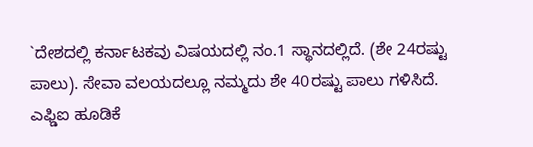`ದೇಶದಲ್ಲಿ ಕರ್ನಾಟಕವು ವಿಷಯದಲ್ಲಿ ನಂ.1 ಸ್ಥಾನದಲ್ಲಿದೆ. (ಶೇ 24ರಷ್ಟು ಪಾಲು). ಸೇವಾ ವಲಯದಲ್ಲೂ ನಮ್ಮದು ಶೇ 40ರಷ್ಟು ಪಾಲು ಗಳಿಸಿದೆ. ಎಫ್ಡಿಐ ಹೂಡಿಕೆ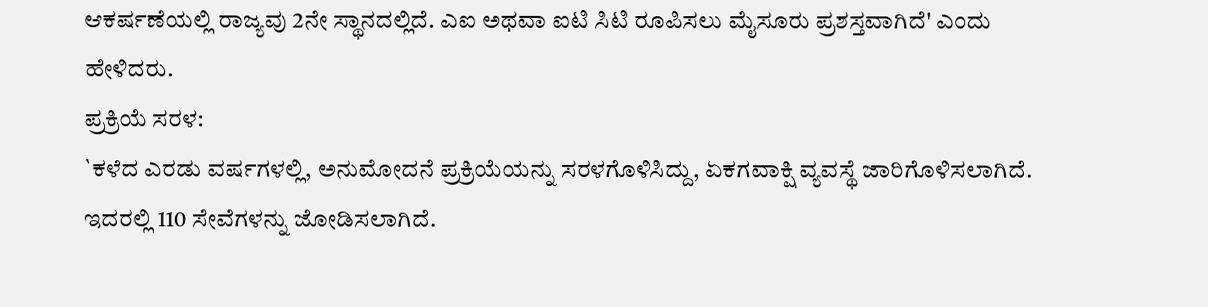ಆಕರ್ಷಣೆಯಲ್ಲಿ ರಾಜ್ಯವು 2ನೇ ಸ್ಥಾನದಲ್ಲಿದೆ. ಎಐ ಅಥವಾ ಐಟಿ ಸಿಟಿ ರೂಪಿಸಲು ಮೈಸೂರು ಪ್ರಶಸ್ತವಾಗಿದೆ' ಎಂದು ಹೇಳಿದರು.
ಪ್ರಕ್ರಿಯೆ ಸರಳ:
`ಕಳೆದ ಎರಡು ವರ್ಷಗಳಲ್ಲಿ, ಅನುಮೋದನೆ ಪ್ರಕ್ರಿಯೆಯನ್ನು ಸರಳಗೊಳಿಸಿದ್ದು, ಏಕಗವಾಕ್ಷಿ ವ್ಯವಸ್ಥೆ ಜಾರಿಗೊಳಿಸಲಾಗಿದೆ. ಇದರಲ್ಲಿ 110 ಸೇವೆಗಳನ್ನು ಜೋಡಿಸಲಾಗಿದೆ.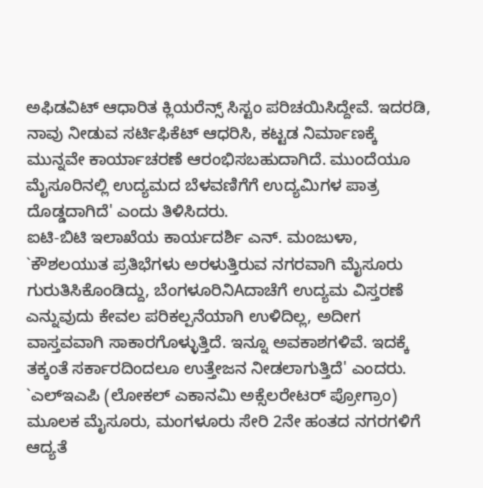ಅಫಿಡವಿಟ್ ಆಧಾರಿತ ಕ್ಲಿಯರೆನ್ಸ್ ಸಿಸ್ಟಂ ಪರಿಚಯಿಸಿದ್ದೇವೆ. ಇದರಡಿ, ನಾವು ನೀಡುವ ಸರ್ಟಿಫಿಕೆಟ್ ಆಧರಿಸಿ, ಕಟ್ಟಡ ನಿರ್ಮಾಣಕ್ಕೆ ಮುನ್ನವೇ ಕಾರ್ಯಾಚರಣೆ ಆರಂಭಿಸಬಹುದಾಗಿದೆ. ಮುಂದೆಯೂ ಮೈಸೂರಿನಲ್ಲಿ ಉದ್ಯಮದ ಬೆಳವಣಿಗೆಗೆ ಉದ್ಯಮಿಗಳ ಪಾತ್ರ ದೊಡ್ಡದಾಗಿದೆ' ಎಂದು ತಿಳಿಸಿದರು.
ಐಟಿ-ಬಿಟಿ ಇಲಾಖೆಯ ಕಾರ್ಯದರ್ಶಿ ಎನ್. ಮಂಜುಳಾ, `ಕೌಶಲಯುತ ಪ್ರತಿಭೆಗಳು ಅರಳುತ್ತಿರುವ ನಗರವಾಗಿ ಮೈಸೂರು ಗುರುತಿಸಿಕೊಂಡಿದ್ದು, ಬೆಂಗಳೂರಿನಿAದಾಚೆಗೆ ಉದ್ಯಮ ವಿಸ್ತರಣೆ ಎನ್ನುವುದು ಕೇವಲ ಪರಿಕಲ್ಪನೆಯಾಗಿ ಉಳಿದಿಲ್ಲ, ಅದೀಗ ವಾಸ್ತವವಾಗಿ ಸಾಕಾರಗೊಳ್ಳುತ್ತಿದೆ. ಇನ್ನೂ ಅವಕಾಶಗಳಿವೆ. ಇದಕ್ಕೆ ತಕ್ಕಂತೆ ಸರ್ಕಾರದಿಂದಲೂ ಉತ್ತೇಜನ ನೀಡಲಾಗುತ್ತಿದೆ' ಎಂದರು.
`ಎಲ್ಇಎಪಿ (ಲೋಕಲ್ ಎಕಾನಮಿ ಅಕ್ಸೆಲರೇಟರ್ ಪ್ರೋಗ್ರಾಂ) ಮೂಲಕ ಮೈಸೂರು, ಮಂಗಳೂರು ಸೇರಿ 2ನೇ ಹಂತದ ನಗರಗಳಿಗೆ ಆದ್ಯತೆ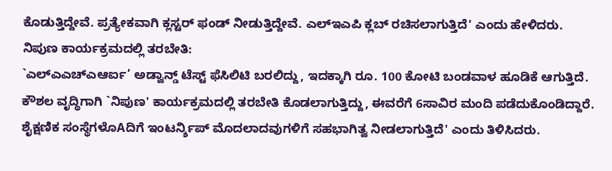ಕೊಡುತ್ತಿದ್ದೇವೆ. ಪ್ರತ್ಯೇಕವಾಗಿ ಕ್ಲಸ್ಟರ್ ಫಂಡ್ ನೀಡುತ್ತಿದ್ದೇವೆ. ಎಲ್ಇಎಪಿ ಕ್ಲಬ್ ರಚಿಸಲಾಗುತ್ತಿದೆ' ಎಂದು ಹೇಳಿದರು.
ನಿಪುಣ ಕಾರ್ಯಕ್ರಮದಲ್ಲಿ ತರಬೇತಿ:
`ಎಲ್ಎಎಚ್ಎಆರ್ಐ’ ಅಡ್ವಾನ್ಡ್ ಟೆಸ್ಟ್ ಫೆಸಿಲಿಟಿ ಬರಲಿದ್ದು, ಇದಕ್ಕಾಗಿ ರೂ. 100 ಕೋಟಿ ಬಂಡವಾಳ ಹೂಡಿಕೆ ಆಗುತ್ತಿದೆ. ಕೌಶಲ ವೃದ್ಧಿಗಾಗಿ `ನಿಪುಣ' ಕಾರ್ಯಕ್ರಮದಲ್ಲಿ ತರಬೇತಿ ಕೊಡಲಾಗುತ್ತಿದ್ದು, ಈವರೆಗೆ 6ಸಾವಿರ ಮಂದಿ ಪಡೆದುಕೊಂಡಿದ್ದಾರೆ. ಶೈಕ್ಷಣಿಕ ಸಂಸ್ಥೆಗಳೊAದಿಗೆ ಇಂಟರ್ನ್ಶಿಪ್ ಮೊದಲಾದವುಗಳಿಗೆ ಸಹಭಾಗಿತ್ವ ನೀಡಲಾಗುತ್ತಿದೆ' ಎಂದು ತಿಳಿಸಿದರು.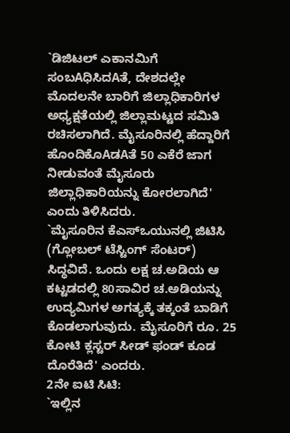`ಡಿಜಿಟಲ್ ಎಕಾನಮಿಗೆ ಸಂಬAಧಿಸಿದAತೆ, ದೇಶದಲ್ಲೇ ಮೊದಲನೇ ಬಾರಿಗೆ ಜಿಲ್ಲಾಧಿಕಾರಿಗಳ ಅಧ್ಯಕ್ಷತೆಯಲ್ಲಿ ಜಿಲ್ಲಾಮಟ್ಟದ ಸಮಿತಿ ರಚಿಸಲಾಗಿದೆ. ಮೈಸೂರಿನಲ್ಲಿ ಹೆದ್ದಾರಿಗೆ ಹೊಂದಿಕೊAಡAತೆ 50 ಎಕೆರೆ ಜಾಗ ನೀಡುವಂತೆ ಮೈಸೂರು ಜಿಲ್ಲಾಧಿಕಾರಿಯನ್ನು ಕೋರಲಾಗಿದೆ' ಎಂದು ತಿಳಿಸಿದರು.
`ಮೈಸೂರಿನ ಕೆಎಸ್ಒಯುನಲ್ಲಿ ಜಿಟಿಸಿ (ಗ್ಲೋಬಲ್ ಟೆಸ್ಟಿಂಗ್ ಸೆಂಟರ್) ಸಿದ್ಧವಿದೆ. ಒಂದು ಲಕ್ಷ ಚ.ಅಡಿಯ ಆ ಕಟ್ಟಡದಲ್ಲಿ 80ಸಾವಿರ ಚ.ಅಡಿಯನ್ನು ಉದ್ಯಮಿಗಳ ಅಗತ್ಯಕ್ಕೆ ತಕ್ಕಂತೆ ಬಾಡಿಗೆ ಕೊಡಲಾಗುವುದು. ಮೈಸೂರಿಗೆ ರೂ. 25 ಕೋಟಿ ಕ್ಲಸ್ಟರ್ ಸೀಡ್ ಫಂಡ್ ಕೂಡ ದೊರೆತಿದೆ' ಎಂದರು.
2ನೇ ಐಟಿ ಸಿಟಿ:
`ಇಲ್ಲಿನ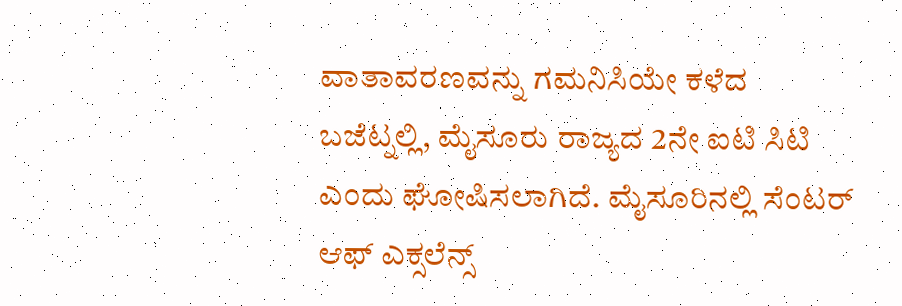ವಾತಾವರಣವನ್ನು ಗಮನಿಸಿಯೇ ಕಳೆದ ಬಜೆಟ್ನಲ್ಲಿ, ಮೈಸೂರು ರಾಜ್ಯದ 2ನೇ ಐಟಿ ಸಿಟಿ ಎಂದು ಘೋಷಿಸಲಾಗಿದೆ. ಮೈಸೂರಿನಲ್ಲಿ ಸೆಂಟರ್ ಆಫ್ ಎಕ್ಸಲೆನ್ಸ್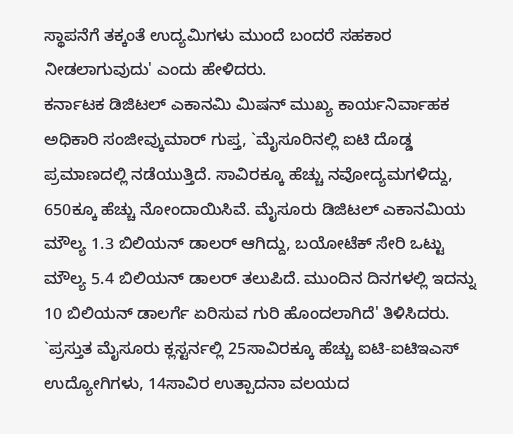ಸ್ಥಾಪನೆಗೆ ತಕ್ಕಂತೆ ಉದ್ಯಮಿಗಳು ಮುಂದೆ ಬಂದರೆ ಸಹಕಾರ ನೀಡಲಾಗುವುದು' ಎಂದು ಹೇಳಿದರು.
ಕರ್ನಾಟಕ ಡಿಜಿಟಲ್ ಎಕಾನಮಿ ಮಿಷನ್ ಮುಖ್ಯ ಕಾರ್ಯನಿರ್ವಾಹಕ ಅಧಿಕಾರಿ ಸಂಜೀವ್ಕುಮಾರ್ ಗುಪ್ತ, `ಮೈಸೂರಿನಲ್ಲಿ ಐಟಿ ದೊಡ್ಡ ಪ್ರಮಾಣದಲ್ಲಿ ನಡೆಯುತ್ತಿದೆ. ಸಾವಿರಕ್ಕೂ ಹೆಚ್ಚು ನವೋದ್ಯಮಗಳಿದ್ದು, 650ಕ್ಕೂ ಹೆಚ್ಚು ನೋಂದಾಯಿಸಿವೆ. ಮೈಸೂರು ಡಿಜಿಟಲ್ ಎಕಾನಮಿಯ ಮೌಲ್ಯ 1.3 ಬಿಲಿಯನ್ ಡಾಲರ್ ಆಗಿದ್ದು, ಬಯೋಟೆಕ್ ಸೇರಿ ಒಟ್ಟು ಮೌಲ್ಯ 5.4 ಬಿಲಿಯನ್ ಡಾಲರ್ ತಲುಪಿದೆ. ಮುಂದಿನ ದಿನಗಳಲ್ಲಿ ಇದನ್ನು 10 ಬಿಲಿಯನ್ ಡಾಲರ್ಗೆ ಏರಿಸುವ ಗುರಿ ಹೊಂದಲಾಗಿದೆ' ತಿಳಿಸಿದರು.
`ಪ್ರಸ್ತುತ ಮೈಸೂರು ಕ್ಲಸ್ಟರ್ನಲ್ಲಿ 25ಸಾವಿರಕ್ಕೂ ಹೆಚ್ಚು ಐಟಿ-ಐಟಿಇಎಸ್ ಉದ್ಯೋಗಿಗಳು, 14ಸಾವಿರ ಉತ್ಪಾದನಾ ವಲಯದ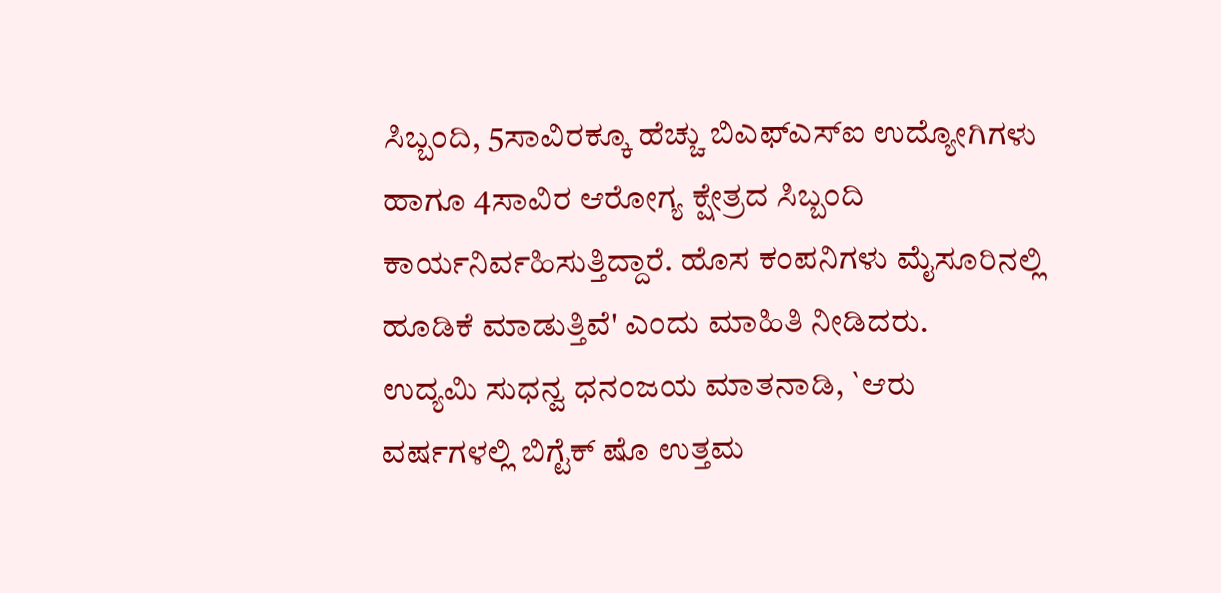ಸಿಬ್ಬಂದಿ, 5ಸಾವಿರಕ್ಕೂ ಹೆಚ್ಚು ಬಿಎಫ್ಎಸ್ಐ ಉದ್ಯೋಗಿಗಳು ಹಾಗೂ 4ಸಾವಿರ ಆರೋಗ್ಯ ಕ್ಷೇತ್ರದ ಸಿಬ್ಬಂದಿ ಕಾರ್ಯನಿರ್ವಹಿಸುತ್ತಿದ್ದಾರೆ. ಹೊಸ ಕಂಪನಿಗಳು ಮೈಸೂರಿನಲ್ಲಿ ಹೂಡಿಕೆ ಮಾಡುತ್ತಿವೆ' ಎಂದು ಮಾಹಿತಿ ನೀಡಿದರು.
ಉದ್ಯಮಿ ಸುಧನ್ವ ಧನಂಜಯ ಮಾತನಾಡಿ, `ಆರು ವರ್ಷಗಳಲ್ಲಿ ಬಿಗ್ಟೆಕ್ ಷೊ ಉತ್ತಮ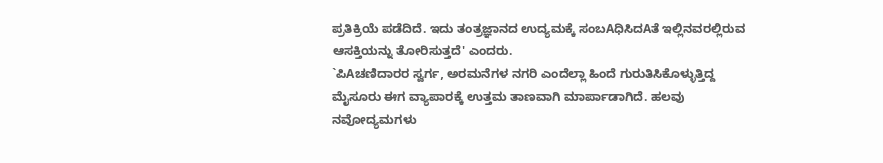ಪ್ರತಿಕ್ರಿಯೆ ಪಡೆದಿದೆ. ಇದು ತಂತ್ರಜ್ಞಾನದ ಉದ್ಯಮಕ್ಕೆ ಸಂಬAಧಿಸಿದAತೆ ಇಲ್ಲಿನವರಲ್ಲಿರುವ ಆಸಕ್ತಿಯನ್ನು ತೋರಿಸುತ್ತದೆ' ಎಂದರು.
`ಪಿAಚಣಿದಾರರ ಸ್ವರ್ಗ, ಅರಮನೆಗಳ ನಗರಿ ಎಂದೆಲ್ಲಾ ಹಿಂದೆ ಗುರುತಿಸಿಕೊಳ್ಳುತ್ತಿದ್ದ ಮೈಸೂರು ಈಗ ವ್ಯಾಪಾರಕ್ಕೆ ಉತ್ತಮ ತಾಣವಾಗಿ ಮಾರ್ಪಾಡಾಗಿದೆ. ಹಲವು ನವೋದ್ಯಮಗಳು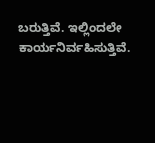ಬರುತ್ತಿವೆ. ಇಲ್ಲಿಂದಲೇ ಕಾರ್ಯನಿರ್ವಹಿಸುತ್ತಿವೆ.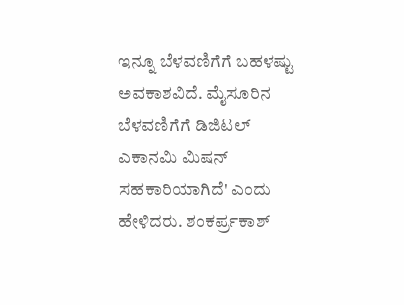ಇನ್ನೂ ಬೆಳವಣಿಗೆಗೆ ಬಹಳಷ್ಟು ಅವಕಾಶವಿದೆ. ಮೈಸೂರಿನ ಬೆಳವಣಿಗೆಗೆ ಡಿಜಿಟಲ್ ಎಕಾನಮಿ ಮಿಷನ್ ಸಹಕಾರಿಯಾಗಿದೆ' ಎಂದು ಹೇಳಿದರು. ಶಂಕರ್ಪ್ರಕಾಶ್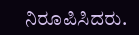ನಿರೂಪಿಸಿದರು.